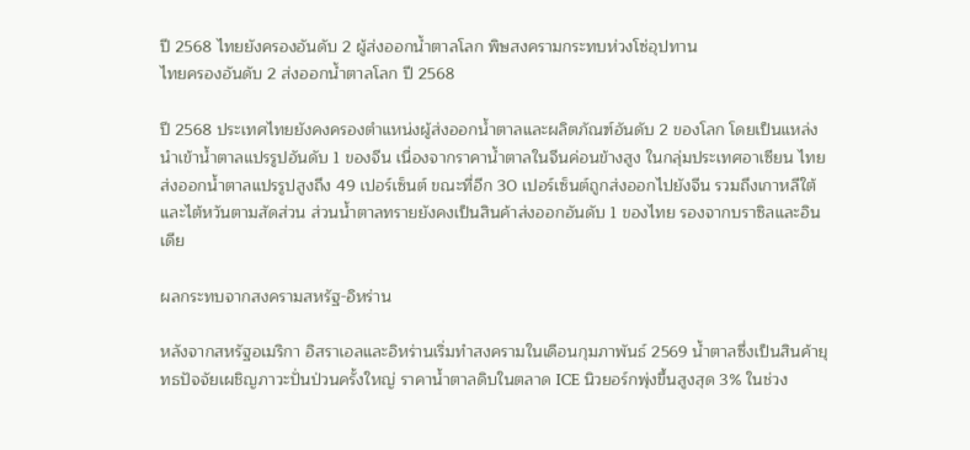ปี 2568 ไทยยังครองอันดับ 2 ผู้ส่งออกน้ำตาลโลก พิษสงครามกระทบห่วงโซ่อุปทาน
ไทยครองอันดับ 2 ส่งออกน้ำตาลโลก ปี 2568

ปี 2568 ประเทศไทยยังคงครองตำแหน่งผู้ส่งออกน้ำตาลและผลิตภัณฑ์อันดับ 2 ของโลก โดยเป็นแหล่งนำเข้าน้ำตาลแปรรูปอันดับ 1 ของจีน เนื่องจากราคาน้ำตาลในจีนค่อนข้างสูง ในกลุ่มประเทศอาเซียน ไทยส่งออกน้ำตาลแปรรูปสูงถึง 49 เปอร์เซ็นต์ ขณะที่อีก 30 เปอร์เซ็นต์ถูกส่งออกไปยังจีน รวมถึงเกาหลีใต้และไต้หวันตามสัดส่วน ส่วนน้ำตาลทรายยังคงเป็นสินค้าส่งออกอันดับ 1 ของไทย รองจากบราซิลและอินเดีย

ผลกระทบจากสงครามสหรัฐ-อิหร่าน

หลังจากสหรัฐอเมริกา อิสราเอลและอิหร่านเริ่มทำสงครามในเดือนกุมภาพันธ์ 2569 น้ำตาลซึ่งเป็นสินค้ายุทธปัจจัยเผชิญภาวะปั่นป่วนครั้งใหญ่ ราคาน้ำตาลดิบในตลาด ICE นิวยอร์กพุ่งขึ้นสูงสุด 3% ในช่วง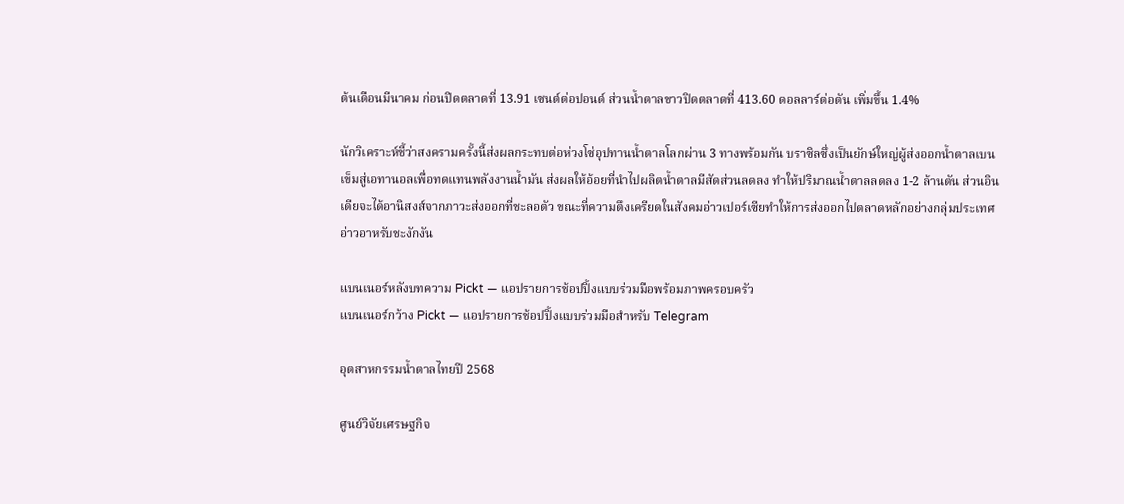ต้นเดือนมีนาคม ก่อนปิดตลาดที่ 13.91 เซนต์ต่อปอนด์ ส่วนน้ำตาลขาวปิดตลาดที่ 413.60 ดอลลาร์ต่อตัน เพิ่มขึ้น 1.4%

นักวิเคราะห์ชี้ว่าสงครามครั้งนี้ส่งผลกระทบต่อห่วงโซ่อุปทานน้ำตาลโลกผ่าน 3 ทางพร้อมกัน บราซิลซึ่งเป็นยักษ์ใหญ่ผู้ส่งออกน้ำตาลเบนเข็มสู่เอทานอลเพื่อทดแทนพลังงานน้ำมัน ส่งผลให้อ้อยที่นำไปผลิตน้ำตาลมีสัดส่วนลดลง ทำให้ปริมาณน้ำตาลลดลง 1-2 ล้านตัน ส่วนอินเดียจะได้อานิสงส์จากภาวะส่งออกที่ชะลอตัว ขณะที่ความตึงเครียดในสังคมอ่าวเปอร์เซียทำให้การส่งออกไปตลาดหลักอย่างกลุ่มประเทศอ่าวอาหรับชะงักงัน

แบนเนอร์หลังบทความ Pickt — แอปรายการช้อปปิ้งแบบร่วมมือพร้อมภาพครอบครัว
แบนเนอร์กว้าง Pickt — แอปรายการช้อปปิ้งแบบร่วมมือสำหรับ Telegram

อุตสาหกรรมน้ำตาลไทยปี 2568

ศูนย์วิจัยเศรษฐกิจ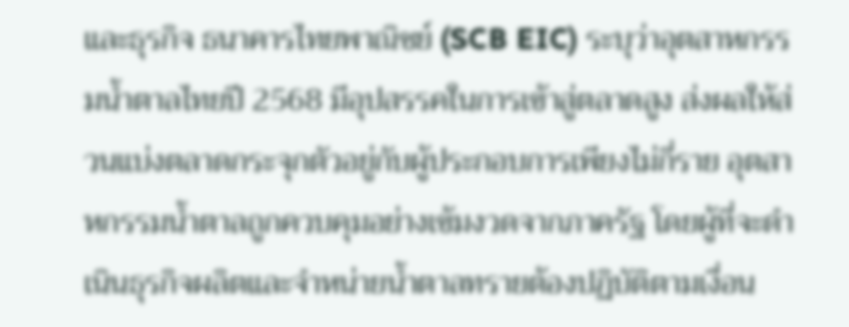และธุรกิจ ธนาคารไทยพาณิชย์ (SCB EIC) ระบุว่าอุตสาหกรรมน้ำตาลไทยปี 2568 มีอุปสรรคในการเข้าสู่ตลาดสูง ส่งผลให้ส่วนแบ่งตลาดกระจุกตัวอยู่กับผู้ประกอบการเพียงไม่กี่ราย อุตสาหกรรมน้ำตาลถูกควบคุมอย่างเข้มงวดจากภาครัฐ โดยผู้ที่จะดำเนินธุรกิจผลิตและจำหน่ายน้ำตาลทรายต้องปฏิบัติตามเงื่อน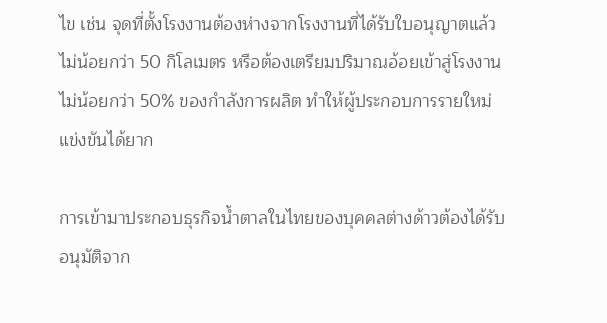ไข เช่น จุดที่ตั้งโรงงานต้องห่างจากโรงงานที่ได้รับใบอนุญาตแล้วไม่น้อยกว่า 50 กิโลเมตร หรือต้องเตรียมปริมาณอ้อยเข้าสู่โรงงานไม่น้อยกว่า 50% ของกำลังการผลิต ทำให้ผู้ประกอบการรายใหม่แข่งขันได้ยาก

การเข้ามาประกอบธุรกิจน้ำตาลในไทยของบุคคลต่างด้าวต้องได้รับอนุมัติจาก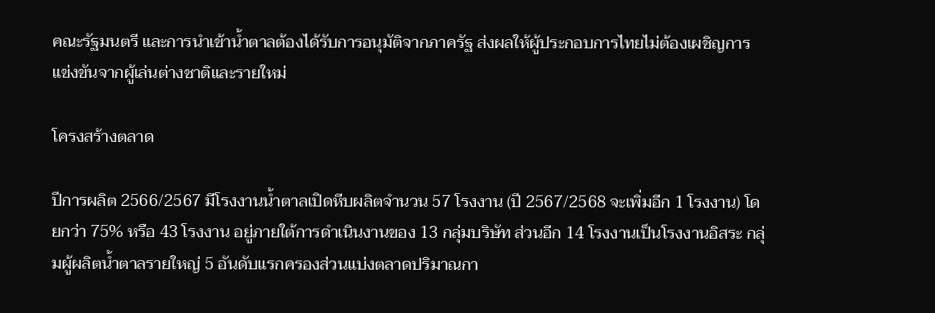คณะรัฐมนตรี และการนำเข้าน้ำตาลต้องได้รับการอนุมัติจากภาครัฐ ส่งผลให้ผู้ประกอบการไทยไม่ต้องเผชิญการแข่งขันจากผู้เล่นต่างชาติและรายใหม่

โครงสร้างตลาด

ปีการผลิต 2566/2567 มีโรงงานน้ำตาลเปิดหีบผลิตจำนวน 57 โรงงาน (ปี 2567/2568 จะเพิ่มอีก 1 โรงงาน) โดยกว่า 75% หรือ 43 โรงงาน อยู่ภายใต้การดำเนินงานของ 13 กลุ่มบริษัท ส่วนอีก 14 โรงงานเป็นโรงงานอิสระ กลุ่มผู้ผลิตน้ำตาลรายใหญ่ 5 อันดับแรกครองส่วนแบ่งตลาดปริมาณกา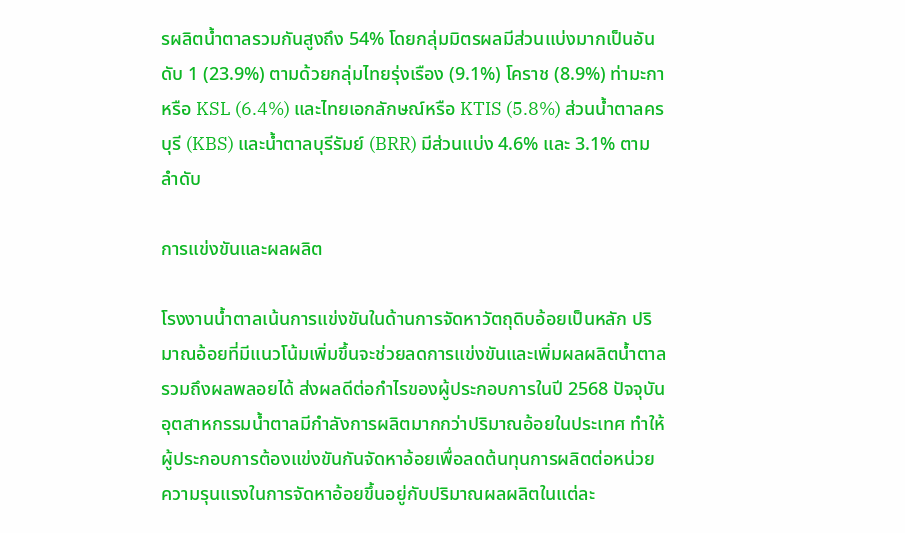รผลิตน้ำตาลรวมกันสูงถึง 54% โดยกลุ่มมิตรผลมีส่วนแบ่งมากเป็นอันดับ 1 (23.9%) ตามด้วยกลุ่มไทยรุ่งเรือง (9.1%) โคราช (8.9%) ท่ามะกา หรือ KSL (6.4%) และไทยเอกลักษณ์หรือ KTIS (5.8%) ส่วนน้ำตาลครบุรี (KBS) และน้ำตาลบุรีรัมย์ (BRR) มีส่วนแบ่ง 4.6% และ 3.1% ตามลำดับ

การแข่งขันและผลผลิต

โรงงานน้ำตาลเน้นการแข่งขันในด้านการจัดหาวัตถุดิบอ้อยเป็นหลัก ปริมาณอ้อยที่มีแนวโน้มเพิ่มขึ้นจะช่วยลดการแข่งขันและเพิ่มผลผลิตน้ำตาล รวมถึงผลพลอยได้ ส่งผลดีต่อกำไรของผู้ประกอบการในปี 2568 ปัจจุบันอุตสาหกรรมน้ำตาลมีกำลังการผลิตมากกว่าปริมาณอ้อยในประเทศ ทำให้ผู้ประกอบการต้องแข่งขันกันจัดหาอ้อยเพื่อลดต้นทุนการผลิตต่อหน่วย ความรุนแรงในการจัดหาอ้อยขึ้นอยู่กับปริมาณผลผลิตในแต่ละ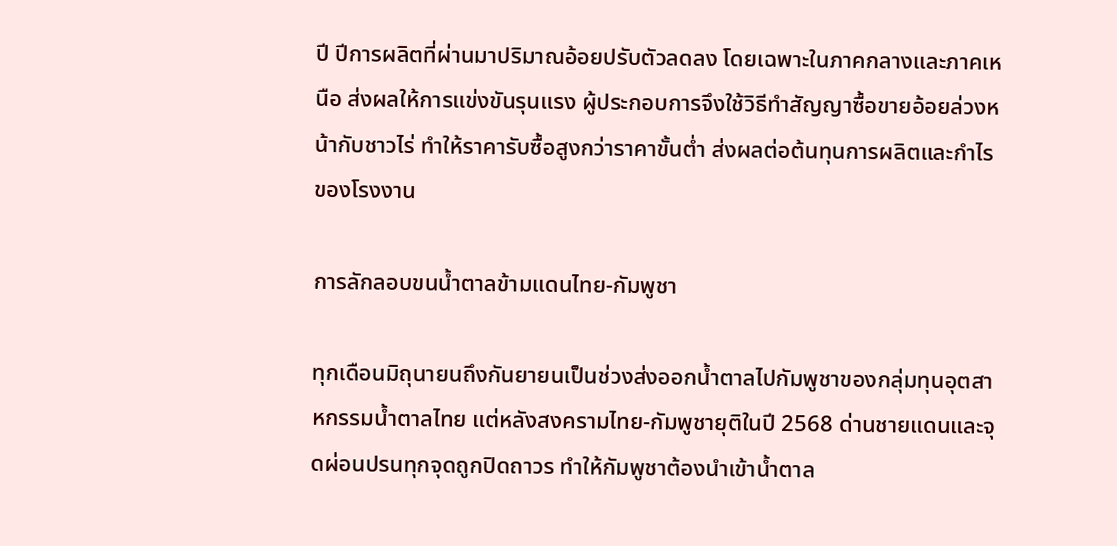ปี ปีการผลิตที่ผ่านมาปริมาณอ้อยปรับตัวลดลง โดยเฉพาะในภาคกลางและภาคเหนือ ส่งผลให้การแข่งขันรุนแรง ผู้ประกอบการจึงใช้วิธีทำสัญญาซื้อขายอ้อยล่วงหน้ากับชาวไร่ ทำให้ราคารับซื้อสูงกว่าราคาขั้นต่ำ ส่งผลต่อต้นทุนการผลิตและกำไรของโรงงาน

การลักลอบขนน้ำตาลข้ามแดนไทย-กัมพูชา

ทุกเดือนมิถุนายนถึงกันยายนเป็นช่วงส่งออกน้ำตาลไปกัมพูชาของกลุ่มทุนอุตสาหกรรมน้ำตาลไทย แต่หลังสงครามไทย-กัมพูชายุติในปี 2568 ด่านชายแดนและจุดผ่อนปรนทุกจุดถูกปิดถาวร ทำให้กัมพูชาต้องนำเข้าน้ำตาล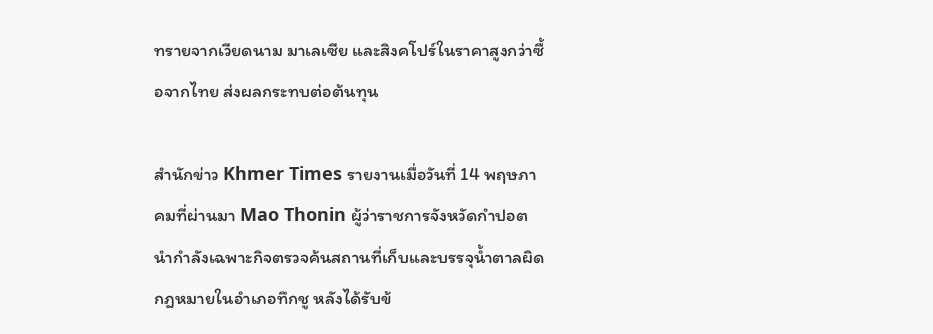ทรายจากเวียดนาม มาเลเซีย และสิงคโปร์ในราคาสูงกว่าซื้อจากไทย ส่งผลกระทบต่อต้นทุน

สำนักข่าว Khmer Times รายงานเมื่อวันที่ 14 พฤษภาคมที่ผ่านมา Mao Thonin ผู้ว่าราชการจังหวัดกำปอต นำกำลังเฉพาะกิจตรวจค้นสถานที่เก็บและบรรจุน้ำตาลผิดกฎหมายในอำเภอทึกชู หลังได้รับข้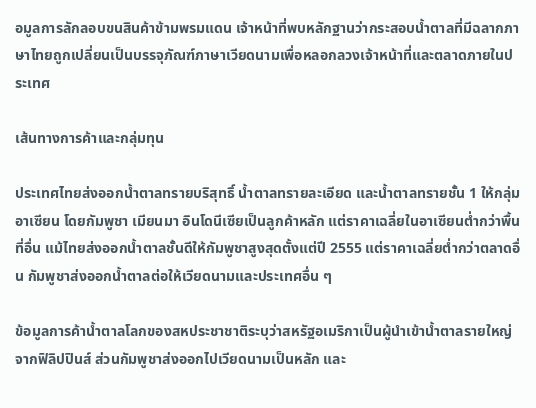อมูลการลักลอบขนสินค้าข้ามพรมแดน เจ้าหน้าที่พบหลักฐานว่ากระสอบน้ำตาลที่มีฉลากภาษาไทยถูกเปลี่ยนเป็นบรรจุภัณฑ์ภาษาเวียดนามเพื่อหลอกลวงเจ้าหน้าที่และตลาดภายในประเทศ

เส้นทางการค้าและกลุ่มทุน

ประเทศไทยส่งออกน้ำตาลทรายบริสุทธิ์ น้ำตาลทรายละเอียด และน้ำตาลทรายชั้น 1 ให้กลุ่มอาเซียน โดยกัมพูชา เมียนมา อินโดนีเซียเป็นลูกค้าหลัก แต่ราคาเฉลี่ยในอาเซียนต่ำกว่าพื้นที่อื่น แม้ไทยส่งออกน้ำตาลชั้นดีให้กัมพูชาสูงสุดตั้งแต่ปี 2555 แต่ราคาเฉลี่ยต่ำกว่าตลาดอื่น กัมพูชาส่งออกน้ำตาลต่อให้เวียดนามและประเทศอื่น ๆ

ข้อมูลการค้าน้ำตาลโลกของสหประชาชาติระบุว่าสหรัฐอเมริกาเป็นผู้นำเข้าน้ำตาลรายใหญ่จากฟิลิปปินส์ ส่วนกัมพูชาส่งออกไปเวียดนามเป็นหลัก และ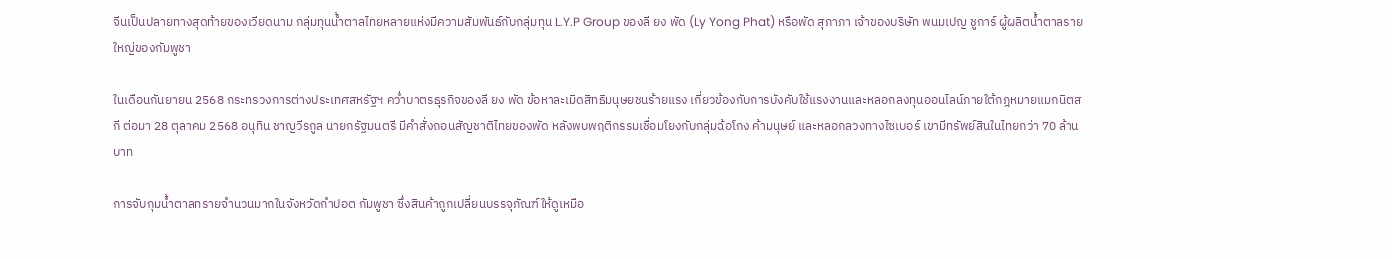จีนเป็นปลายทางสุดท้ายของเวียดนาม กลุ่มทุนน้ำตาลไทยหลายแห่งมีความสัมพันธ์กับกลุ่มทุน L.Y.P Group ของลี ยง พัด (Ly Yong Phat) หรือพัด สุภาภา เจ้าของบริษัท พนมเปญ ชูการ์ ผู้ผลิตน้ำตาลรายใหญ่ของกัมพูชา

ในเดือนกันยายน 2568 กระทรวงการต่างประเทศสหรัฐฯ คว่ำบาตรธุรกิจของลี ยง พัด ข้อหาละเมิดสิทธิมนุษยชนร้ายแรง เกี่ยวข้องกับการบังคับใช้แรงงานและหลอกลงทุนออนไลน์ภายใต้กฎหมายแมกนิตสกี ต่อมา 28 ตุลาคม 2568 อนุทิน ชาญวีรกูล นายกรัฐมนตรี มีคำสั่งถอนสัญชาติไทยของพัด หลังพบพฤติกรรมเชื่อมโยงกับกลุ่มฉ้อโกง ค้ามนุษย์ และหลอกลวงทางไซเบอร์ เขามีทรัพย์สินในไทยกว่า 70 ล้านบาท

การจับกุมน้ำตาลทรายจำนวนมากในจังหวัดกำปอต กัมพูชา ซึ่งสินค้าถูกเปลี่ยนบรรจุภัณฑ์ให้ดูเหมือ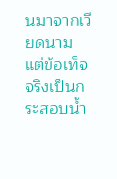นมาจากเวียดนาม แต่ข้อเท็จจริงเป็นกระสอบน้ำ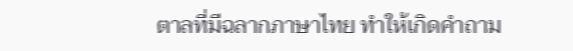ตาลที่มีฉลากภาษาไทย ทำให้เกิดคำถาม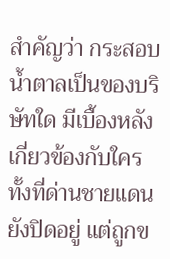สำคัญว่า กระสอบน้ำตาลเป็นของบริษัทใด มีเบื้องหลังเกี่ยวข้องกับใคร ทั้งที่ด่านชายแดนยังปิดอยู่ แต่ถูกข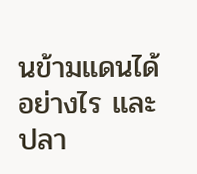นข้ามแดนได้อย่างไร และปลา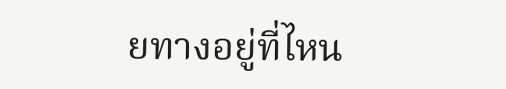ยทางอยู่ที่ไหน